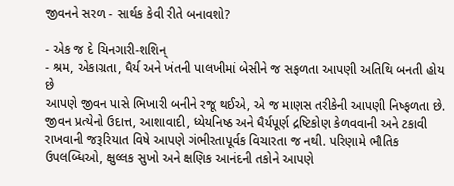જીવનને સરળ - સાર્થક કેવી રીતે બનાવશો?

- એક જ દે ચિનગારી-શશિન્
- શ્રમ, એકાગ્રતા, ધૈર્ય અને ખંતની પાલખીમાં બેસીને જ સફળતા આપણી અતિથિ બનતી હોય છે
આપણે જીવન પાસે ભિખારી બનીને રજૂ થઈએ, એ જ માણસ તરીકેની આપણી નિષ્ફળતા છે. જીવન પ્રત્યેનો ઉદાત્ત, આશાવાદી, ધ્યેયનિષ્ઠ અને ધૈર્યપૂર્ણ દ્રષ્ટિકોણ કેળવવાની અને ટકાવી રાખવાની જરૂરિયાત વિષે આપણે ગંભીરતાપૂર્વક વિચારતા જ નથી. પરિણામે ભૌતિક ઉપલબ્ધિઓ, ક્ષુલ્લક સુખો અને ક્ષણિક આનંદની તકોને આપણે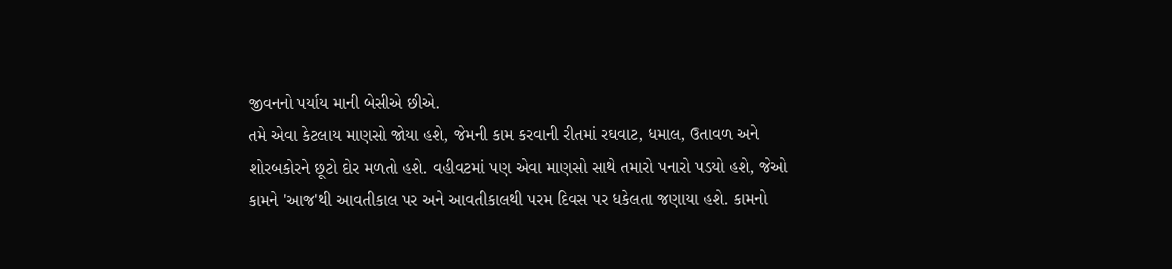જીવનનો પર્યાય માની બેસીએ છીએ.
તમે એવા કેટલાય માણસો જોયા હશે, જેમની કામ કરવાની રીતમાં રઘવાટ, ધમાલ, ઉતાવળ અને શોરબકોરને છૂટો દોર મળતો હશે. વહીવટમાં પણ એવા માણસો સાથે તમારો પનારો પડયો હશે, જેઓ કામને 'આજ'થી આવતીકાલ પર અને આવતીકાલથી પરમ દિવસ પર ધકેલતા જણાયા હશે. કામનો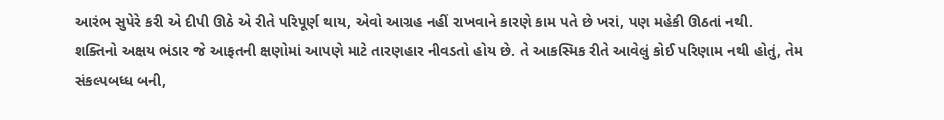આરંભ સુપેરે કરી એ દીપી ઊઠે એ રીતે પરિપૂર્ણ થાય, એવો આગ્રહ નહીં રાખવાને કારણે કામ પતે છે ખરાં, પણ મહેકી ઊઠતાં નથી.
શક્તિનો અક્ષય ભંડાર જે આફતની ક્ષણોમાં આપણે માટે તારણહાર નીવડતો હોય છે. તે આકસ્મિક રીતે આવેલું કોઈ પરિણામ નથી હોતું, તેમ સંકલ્પબધ્ધ બની,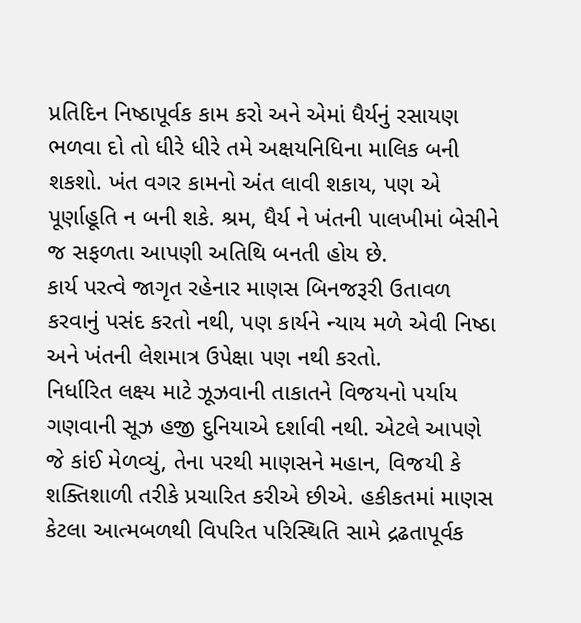પ્રતિદિન નિષ્ઠાપૂર્વક કામ કરો અને એમાં ધૈર્યનું રસાયણ ભળવા દો તો ધીરે ધીરે તમે અક્ષયનિધિના માલિક બની શકશો. ખંત વગર કામનો અંત લાવી શકાય, પણ એ પૂર્ણાહૂતિ ન બની શકે. શ્રમ, ધૈર્ય ને ખંતની પાલખીમાં બેસીને જ સફળતા આપણી અતિથિ બનતી હોય છે.
કાર્ય પરત્વે જાગૃત રહેનાર માણસ બિનજરૂરી ઉતાવળ કરવાનું પસંદ કરતો નથી, પણ કાર્યને ન્યાય મળે એવી નિષ્ઠા અને ખંતની લેશમાત્ર ઉપેક્ષા પણ નથી કરતો.
નિર્ધારિત લક્ષ્ય માટે ઝૂઝવાની તાકાતને વિજયનો પર્યાય ગણવાની સૂઝ હજી દુનિયાએ દર્શાવી નથી. એટલે આપણે જે કાંઈ મેળવ્યું, તેના પરથી માણસને મહાન, વિજયી કે શક્તિશાળી તરીકે પ્રચારિત કરીએ છીએ. હકીકતમાં માણસ કેટલા આત્મબળથી વિપરિત પરિસ્થિતિ સામે દ્રઢતાપૂર્વક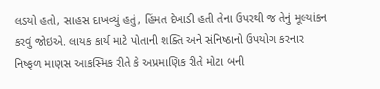લડયો હતો, સાહસ દાખવ્યું હતું, હિંમત દેખાડી હતી તેના ઉપરથી જ તેનું મૂલ્યાંકન કરવું જોઇએ. લાયક કાર્ય માટે પોતાની શક્તિ અને સંનિષ્ઠાનો ઉપયોગ કરનાર નિષ્ફળ માણસ આકસ્મિક રીતે કે અપ્રમાણિક રીતે મોટા બની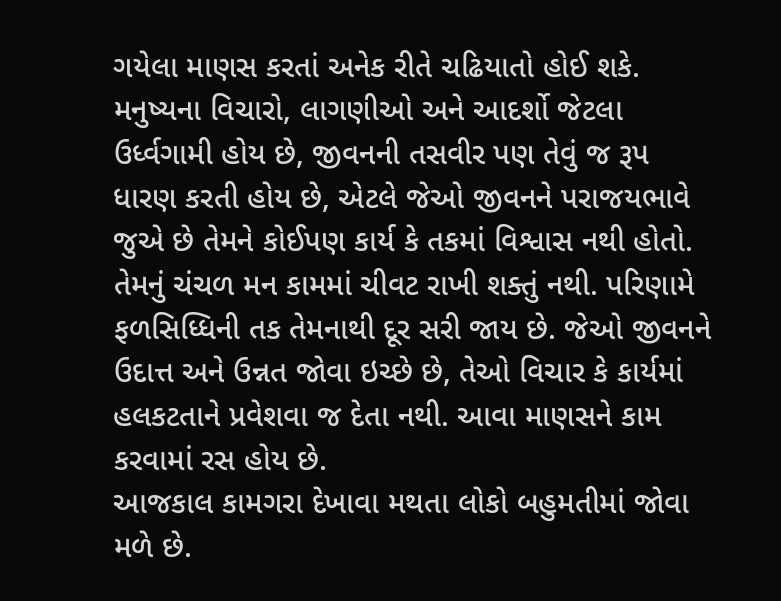ગયેલા માણસ કરતાં અનેક રીતે ચઢિયાતો હોઈ શકે.
મનુષ્યના વિચારો, લાગણીઓ અને આદર્શો જેટલા ઉર્ધ્વગામી હોય છે, જીવનની તસવીર પણ તેવું જ રૂપ ધારણ કરતી હોય છે, એટલે જેઓ જીવનને પરાજયભાવે જુએ છે તેમને કોઈપણ કાર્ય કે તકમાં વિશ્વાસ નથી હોતો. તેમનું ચંચળ મન કામમાં ચીવટ રાખી શક્તું નથી. પરિણામે ફળસિધ્ધિની તક તેમનાથી દૂર સરી જાય છે. જેઓ જીવનને ઉદાત્ત અને ઉન્નત જોવા ઇચ્છે છે, તેઓ વિચાર કે કાર્યમાં હલકટતાને પ્રવેશવા જ દેતા નથી. આવા માણસને કામ કરવામાં રસ હોય છે.
આજકાલ કામગરા દેખાવા મથતા લોકો બહુમતીમાં જોવા મળે છે.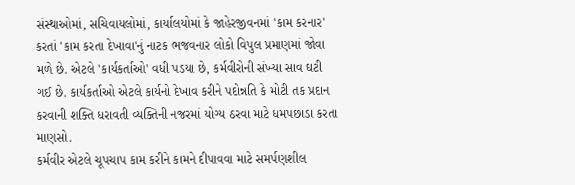સંસ્થાઓમાં, સચિવાયલોમાં, કાર્યાલયોમાં કે જાહેરજીવનમાં 'કામ કરનાર' કરતાં 'કામ કરતા દેખાવા'નું નાટક ભજવનાર લોકો વિપુલ પ્રમાણમાં જોવા મળે છે. એટલે 'કાર્યકર્તાઓ' વધી પડયા છે, કર્મવીરોની સંખ્યા સાવ ઘટી ગઈ છે. કાર્યકર્તાઓ એટલે કાર્યનો દેખાવ કરીને પદોન્નતિ કે મોટી તક પ્રદાન કરવાની શક્તિ ધરાવતી વ્યક્તિની નજરમાં યોગ્ય ઠરવા માટે ધમપછાડા કરતા માણસો.
કર્મવીર એટલે ચૂપચાપ કામ કરીને કામને દીપાવવા માટે સમર્પણશીલ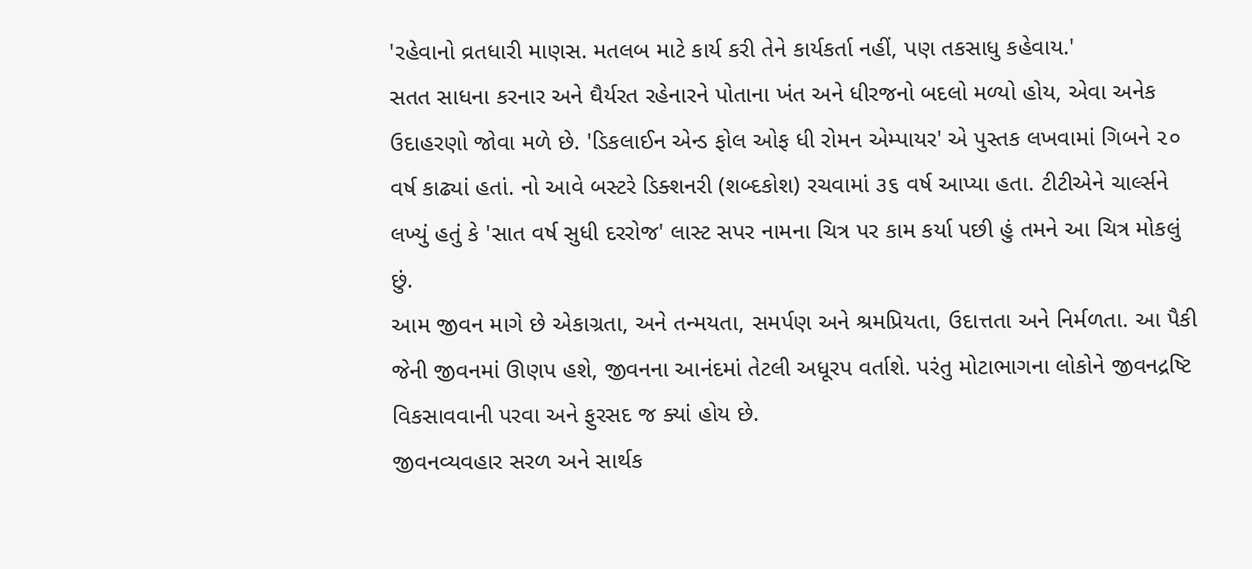'રહેવાનો વ્રતધારી માણસ. મતલબ માટે કાર્ય કરી તેને કાર્યકર્તા નહીં, પણ તકસાધુ કહેવાય.'
સતત સાધના કરનાર અને ઘૈર્યરત રહેનારને પોતાના ખંત અને ધીરજનો બદલો મળ્યો હોય, એવા અનેક ઉદાહરણો જોવા મળે છે. 'ડિકલાઈન એન્ડ ફોલ ઓફ ધી રોમન એમ્પાયર' એ પુસ્તક લખવામાં ગિબને ૨૦ વર્ષ કાઢ્યાં હતાં. નો આવે બસ્ટરે ડિક્શનરી (શબ્દકોશ) રચવામાં ૩૬ વર્ષ આપ્યા હતા. ટીટીએને ચાર્લ્સને લખ્યું હતું કે 'સાત વર્ષ સુધી દરરોજ' લાસ્ટ સપર નામના ચિત્ર પર કામ કર્યા પછી હું તમને આ ચિત્ર મોકલું છું.
આમ જીવન માગે છે એકાગ્રતા, અને તન્મયતા, સમર્પણ અને શ્રમપ્રિયતા, ઉદાત્તતા અને નિર્મળતા. આ પૈકી જેની જીવનમાં ઊણપ હશે, જીવનના આનંદમાં તેટલી અધૂરપ વર્તાશે. પરંતુ મોટાભાગના લોકોને જીવનદ્રષ્ટિ વિકસાવવાની પરવા અને ફુરસદ જ ક્યાં હોય છે.
જીવનવ્યવહાર સરળ અને સાર્થક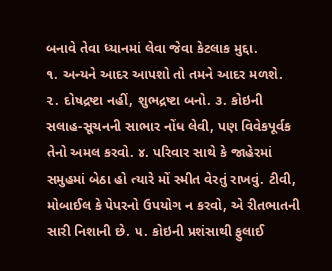બનાવે તેવા ધ્યાનમાં લેવા જેવા કેટલાક મુદ્દા.
૧. અન્યને આદર આપશો તો તમને આદર મળશે. ૨. દોષદ્રષ્ટા નહીં, શુભદ્રષ્ટા બનો. ૩. કોઇની સલાહ-સૂચનની સાભાર નોંધ લેવી, પણ વિવેકપૂર્વક તેનો અમલ કરવો. ૪. પરિવાર સાથે કે જાહેરમાં સમુહમાં બેઠા હો ત્યારે મોં સ્મીત વેરતું રાખવું. ટીવી, મોબાઈલ કે પેપરનો ઉપયોગ ન કરવો, એ રીતભાતની સારી નિશાની છે. ૫. કોઇની પ્રશંસાથી ફુલાઈ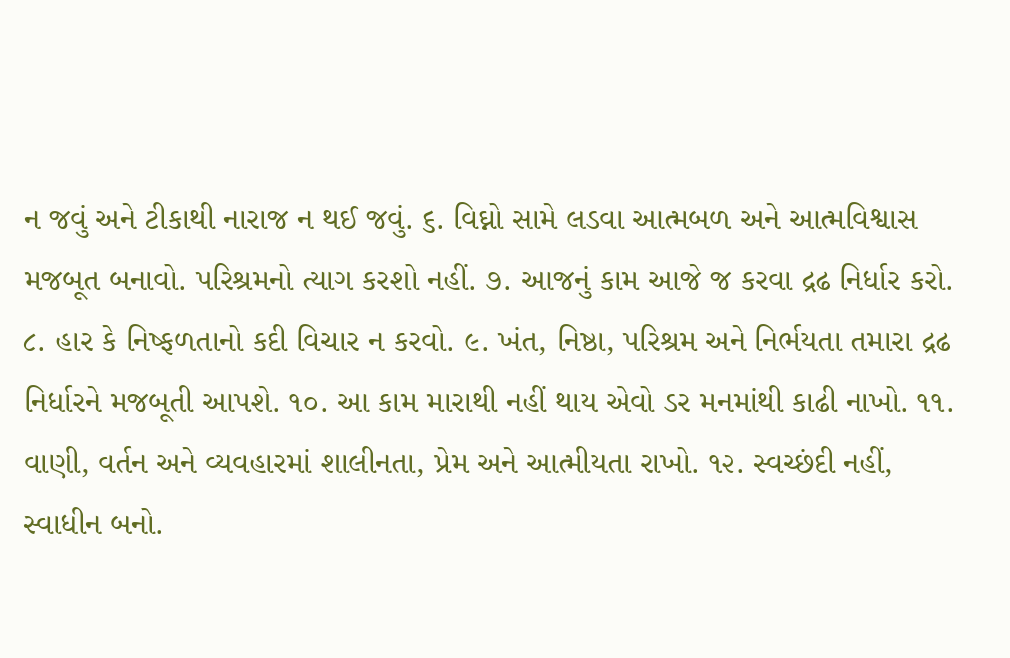ન જવું અને ટીકાથી નારાજ ન થઈ જવું. ૬. વિઘ્નો સામે લડવા આત્મબળ અને આત્મવિશ્વાસ મજબૂત બનાવો. પરિશ્રમનો ત્યાગ કરશો નહીં. ૭. આજનું કામ આજે જ કરવા દ્રઢ નિર્ધાર કરો. ૮. હાર કે નિષ્ફળતાનો કદી વિચાર ન કરવો. ૯. ખંત, નિષ્ઠા, પરિશ્રમ અને નિર્ભયતા તમારા દ્રઢ નિર્ધારને મજબૂતી આપશે. ૧૦. આ કામ મારાથી નહીં થાય એવો ડર મનમાંથી કાઢી નાખો. ૧૧. વાણી, વર્તન અને વ્યવહારમાં શાલીનતા, પ્રેમ અને આત્મીયતા રાખો. ૧૨. સ્વચ્છંદી નહીં, સ્વાધીન બનો.